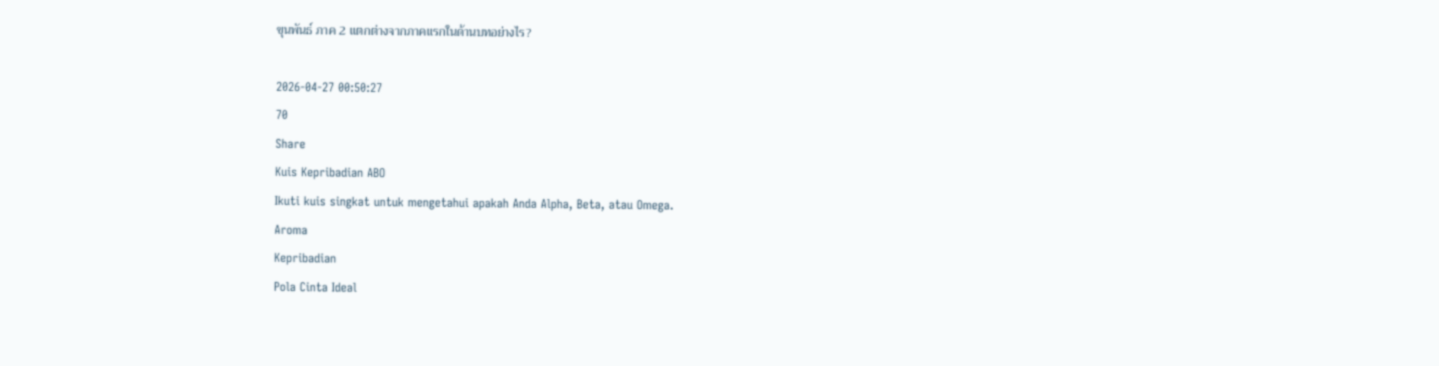ขุนพันธ์ ภาค 2 แตกต่างจากภาคแรกในด้านบทอย่างไร?

2026-04-27 00:50:27
70
Share
Kuis Kepribadian ABO
Ikuti kuis singkat untuk mengetahui apakah Anda Alpha, Beta, atau Omega.
Aroma
Kepribadian
Pola Cinta Ideal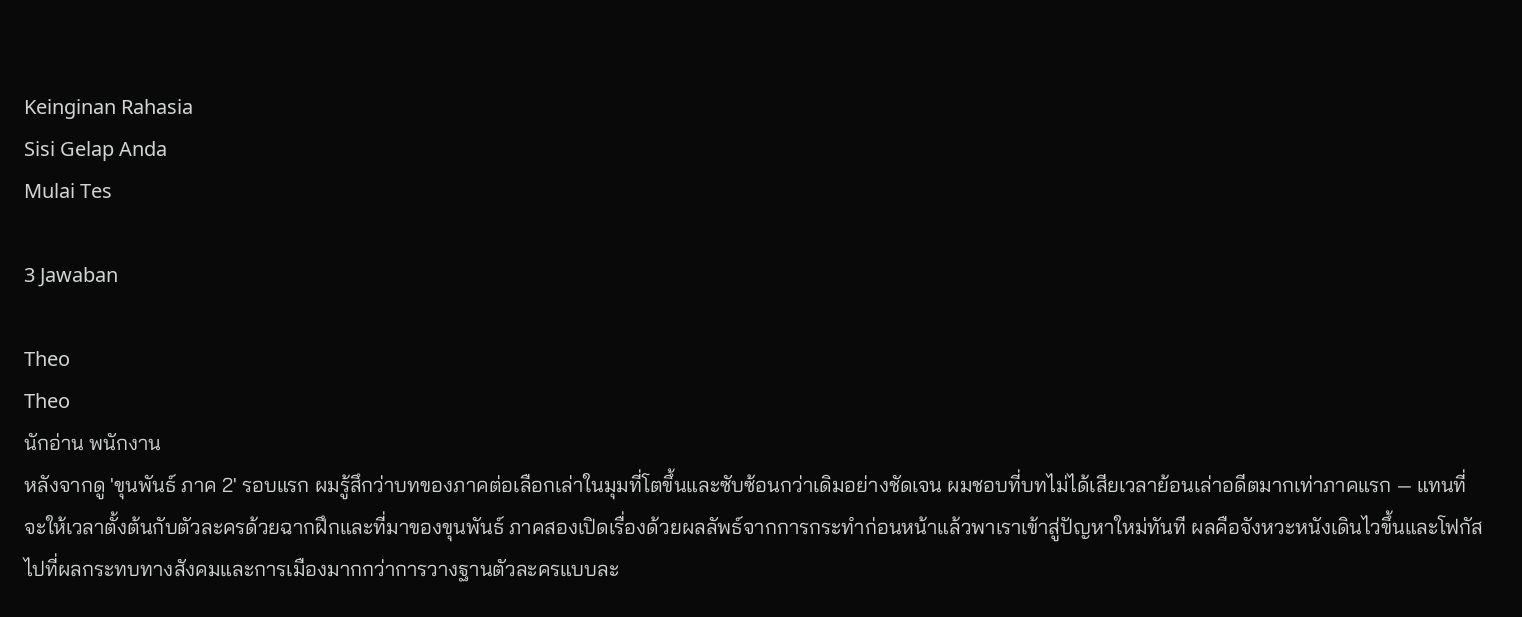Keinginan Rahasia
Sisi Gelap Anda
Mulai Tes

3 Jawaban

Theo
Theo
นักอ่าน พนักงาน
หลังจากดู 'ขุนพันธ์ ภาค 2' รอบแรก ผมรู้สึกว่าบทของภาคต่อเลือกเล่าในมุมที่โตขึ้นและซับซ้อนกว่าเดิมอย่างชัดเจน ผมชอบที่บทไม่ได้เสียเวลาย้อนเล่าอดีตมากเท่าภาคแรก — แทนที่จะให้เวลาตั้งต้นกับตัวละครด้วยฉากฝึกและที่มาของขุนพันธ์ ภาคสองเปิดเรื่องด้วยผลลัพธ์จากการกระทำก่อนหน้าแล้วพาเราเข้าสู่ปัญหาใหม่ทันที ผลคือจังหวะหนังเดินไวขึ้นและโฟกัสไปที่ผลกระทบทางสังคมและการเมืองมากกว่าการวางฐานตัวละครแบบละ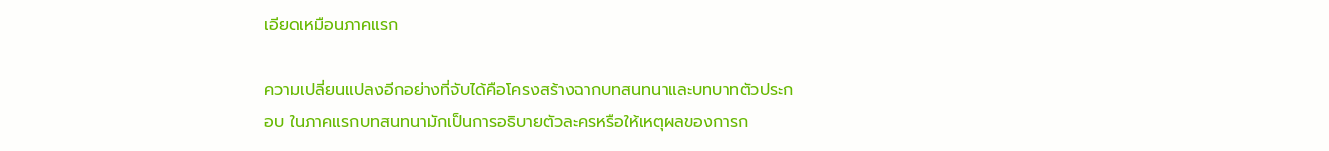เอียดเหมือนภาคแรก

ความเปลี่ยนแปลงอีกอย่างที่จับได้คือโครงสร้างฉากบทสนทนาและบทบาทตัวประกอบ ในภาคแรกบทสนทนามักเป็นการอธิบายตัวละครหรือให้เหตุผลของการก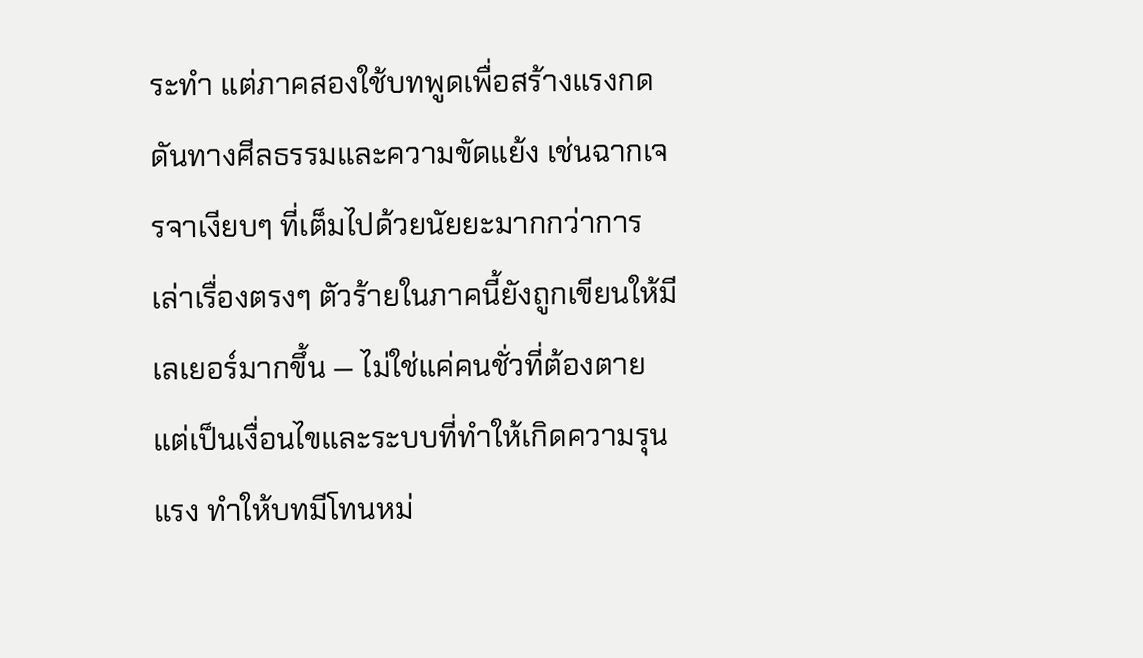ระทำ แต่ภาคสองใช้บทพูดเพื่อสร้างแรงกดดันทางศีลธรรมและความขัดแย้ง เช่นฉากเจรจาเงียบๆ ที่เต็มไปด้วยนัยยะมากกว่าการเล่าเรื่องตรงๆ ตัวร้ายในภาคนี้ยังถูกเขียนให้มีเลเยอร์มากขึ้น — ไม่ใช่แค่คนชั่วที่ต้องตาย แต่เป็นเงื่อนไขและระบบที่ทำให้เกิดความรุนแรง ทำให้บทมีโทนหม่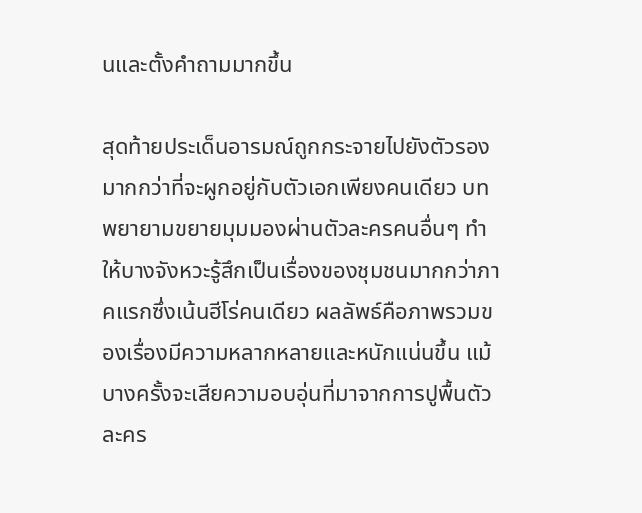นและตั้งคำถามมากขึ้น

สุดท้ายประเด็นอารมณ์ถูกกระจายไปยังตัวรองมากกว่าที่จะผูกอยู่กับตัวเอกเพียงคนเดียว บทพยายามขยายมุมมองผ่านตัวละครคนอื่นๆ ทำให้บางจังหวะรู้สึกเป็นเรื่องของชุมชนมากกว่าภาคแรกซึ่งเน้นฮีโร่คนเดียว ผลลัพธ์คือภาพรวมของเรื่องมีความหลากหลายและหนักแน่นขึ้น แม้บางครั้งจะเสียความอบอุ่นที่มาจากการปูพื้นตัวละคร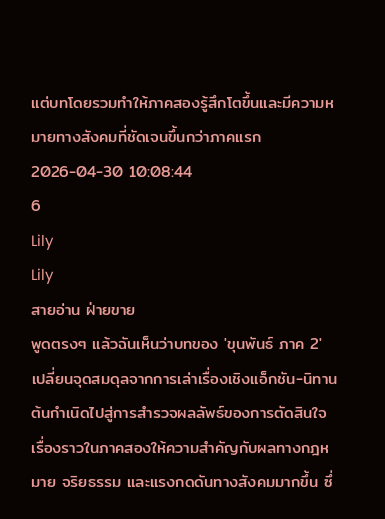แต่บทโดยรวมทำให้ภาคสองรู้สึกโตขึ้นและมีความหมายทางสังคมที่ชัดเจนขึ้นกว่าภาคแรก
2026-04-30 10:08:44
6
Lily
Lily
สายอ่าน ฝ่ายขาย
พูดตรงๆ แล้วฉันเห็นว่าบทของ 'ขุนพันธ์ ภาค 2' เปลี่ยนจุดสมดุลจากการเล่าเรื่องเชิงแอ็กชัน-นิทานต้นกำเนิดไปสู่การสำรวจผลลัพธ์ของการตัดสินใจ เรื่องราวในภาคสองให้ความสำคัญกับผลทางกฎหมาย จริยธรรม และแรงกดดันทางสังคมมากขึ้น ซึ่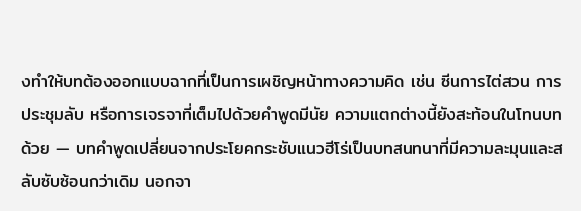งทำให้บทต้องออกแบบฉากที่เป็นการเผชิญหน้าทางความคิด เช่น ซีนการไต่สวน การประชุมลับ หรือการเจรจาที่เต็มไปด้วยคำพูดมีนัย ความแตกต่างนี้ยังสะท้อนในโทนบทด้วย — บทคำพูดเปลี่ยนจากประโยคกระชับแนวฮีโร่เป็นบทสนทนาที่มีความละมุนและสลับซับซ้อนกว่าเดิม นอกจา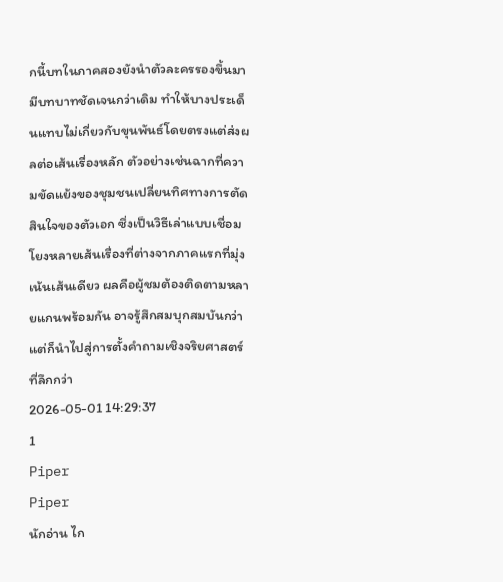กนี้บทในภาคสองยังนำตัวละครรองขึ้นมามีบทบาทชัดเจนกว่าเดิม ทำให้บางประเด็นแทบไม่เกี่ยวกับขุนพันธ์โดยตรงแต่ส่งผลต่อเส้นเรื่องหลัก ตัวอย่างเช่นฉากที่ความขัดแย้งของชุมชนเปลี่ยนทิศทางการตัดสินใจของตัวเอก ซึ่งเป็นวิธีเล่าแบบเชื่อมโยงหลายเส้นเรื่องที่ต่างจากภาคแรกที่มุ่งเน้นเส้นเดียว ผลคือผู้ชมต้องติดตามหลายแกนพร้อมกัน อาจรู้สึกสมบุกสมบันกว่าแต่ก็นำไปสู่การตั้งคำถามเชิงจริยศาสตร์ที่ลึกกว่า
2026-05-01 14:29:37
1
Piper
Piper
นักอ่าน ไก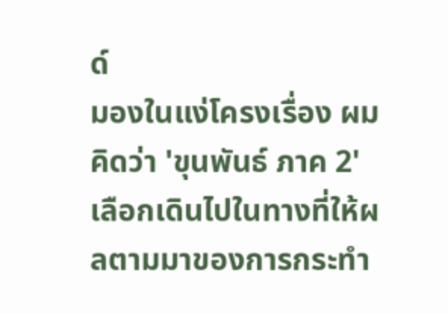ด์
มองในแง่โครงเรื่อง ผมคิดว่า 'ขุนพันธ์ ภาค 2' เลือกเดินไปในทางที่ให้ผลตามมาของการกระทำ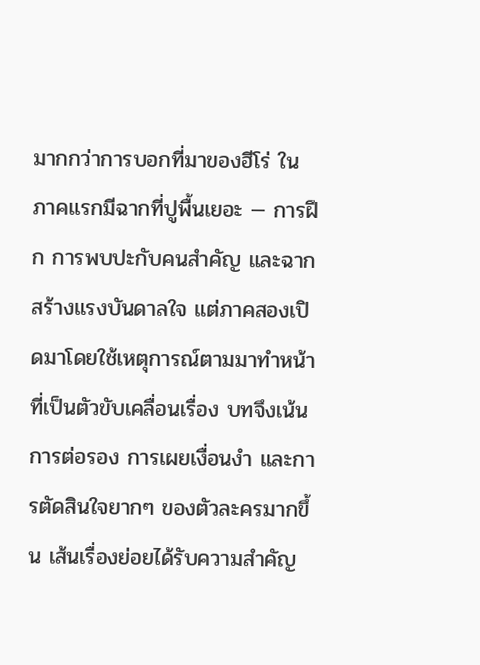มากกว่าการบอกที่มาของฮีโร่ ในภาคแรกมีฉากที่ปูพื้นเยอะ — การฝึก การพบปะกับคนสำคัญ และฉากสร้างแรงบันดาลใจ แต่ภาคสองเปิดมาโดยใช้เหตุการณ์ตามมาทำหน้าที่เป็นตัวขับเคลื่อนเรื่อง บทจึงเน้นการต่อรอง การเผยเงื่อนงำ และการตัดสินใจยากๆ ของตัวละครมากขึ้น เส้นเรื่องย่อยได้รับความสำคัญ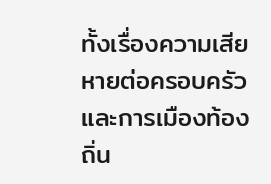ทั้งเรื่องความเสียหายต่อครอบครัวและการเมืองท้องถิ่น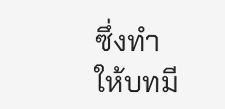ซึ่งทำให้บทมี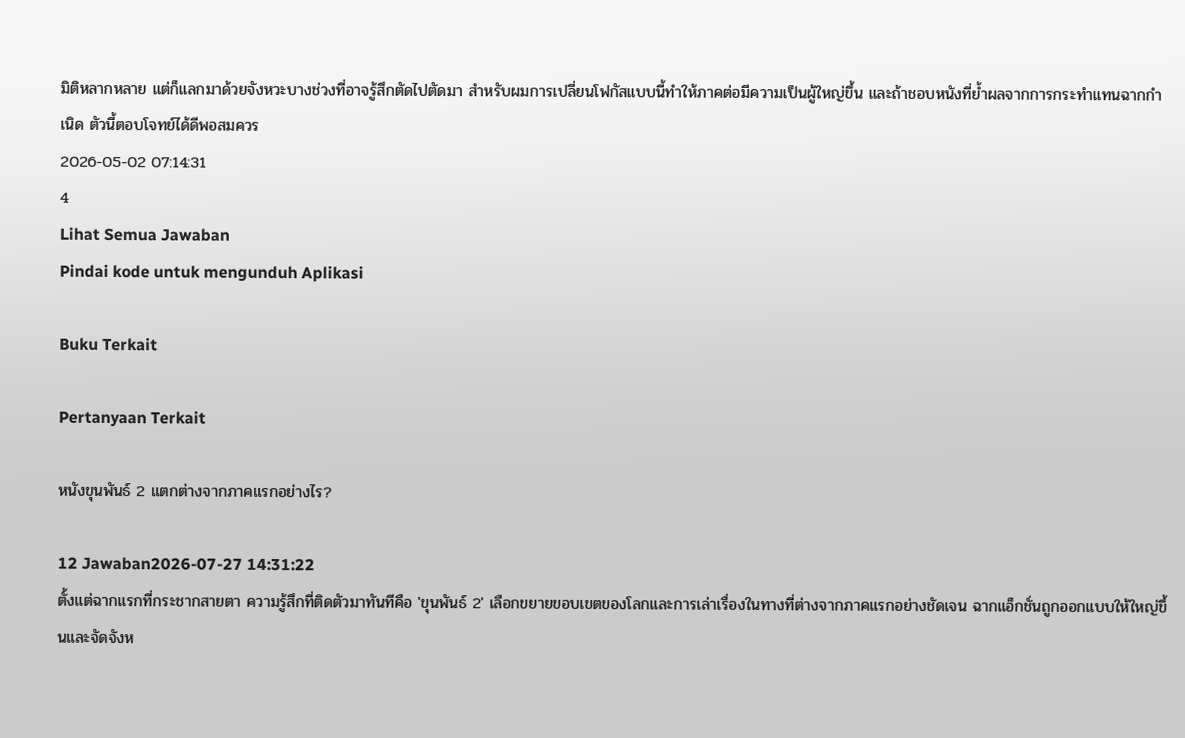มิติหลากหลาย แต่ก็แลกมาด้วยจังหวะบางช่วงที่อาจรู้สึกตัดไปตัดมา สำหรับผมการเปลี่ยนโฟกัสแบบนี้ทำให้ภาคต่อมีความเป็นผู้ใหญ่ขึ้น และถ้าชอบหนังที่ย้ำผลจากการกระทำแทนฉากกำเนิด ตัวนี้ตอบโจทย์ได้ดีพอสมควร
2026-05-02 07:14:31
4
Lihat Semua Jawaban
Pindai kode untuk mengunduh Aplikasi

Buku Terkait

Pertanyaan Terkait

หนังขุนพันธ์ 2 แตกต่างจากภาคแรกอย่างไร?

12 Jawaban2026-07-27 14:31:22
ตั้งแต่ฉากแรกที่กระชากสายตา ความรู้สึกที่ติดตัวมาทันทีคือ 'ขุนพันธ์ 2' เลือกขยายขอบเขตของโลกและการเล่าเรื่องในทางที่ต่างจากภาคแรกอย่างชัดเจน ฉากแอ็กชั่นถูกออกแบบให้ใหญ่ขึ้นและจัดจังห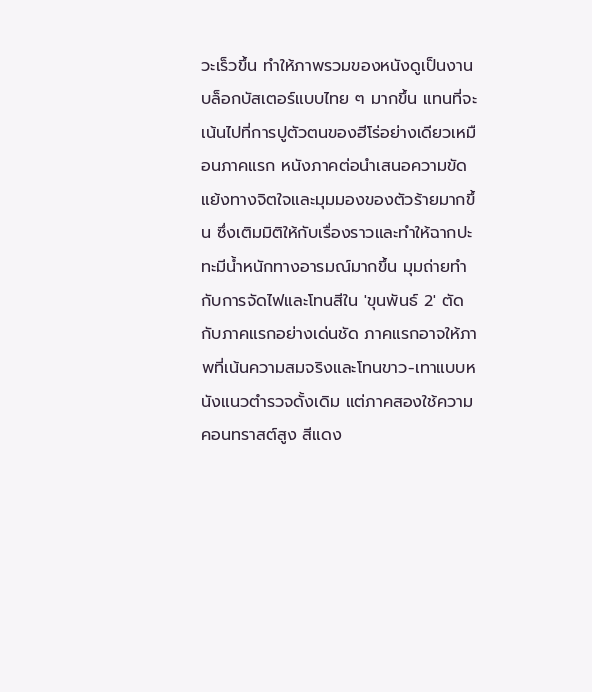วะเร็วขึ้น ทำให้ภาพรวมของหนังดูเป็นงานบล็อกบัสเตอร์แบบไทย ๆ มากขึ้น แทนที่จะเน้นไปที่การปูตัวตนของฮีโร่อย่างเดียวเหมือนภาคแรก หนังภาคต่อนำเสนอความขัดแย้งทางจิตใจและมุมมองของตัวร้ายมากขึ้น ซึ่งเติมมิติให้กับเรื่องราวและทำให้ฉากปะทะมีน้ำหนักทางอารมณ์มากขึ้น มุมถ่ายทำกับการจัดไฟและโทนสีใน 'ขุนพันธ์ 2' ตัดกับภาคแรกอย่างเด่นชัด ภาคแรกอาจให้ภาพที่เน้นความสมจริงและโทนขาว-เทาแบบหนังแนวตำรวจดั้งเดิม แต่ภาคสองใช้ความคอนทราสต์สูง สีแดง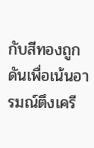กับสีทองถูกดันเพื่อเน้นอารมณ์ตึงเครี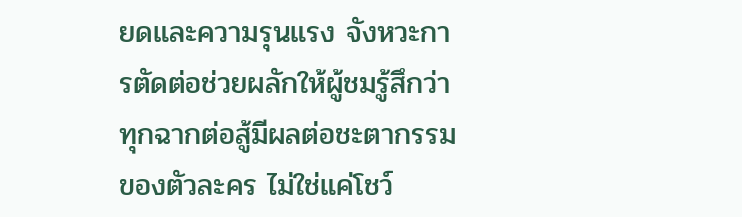ยดและความรุนแรง จังหวะการตัดต่อช่วยผลักให้ผู้ชมรู้สึกว่าทุกฉากต่อสู้มีผลต่อชะตากรรมของตัวละคร ไม่ใช่แค่โชว์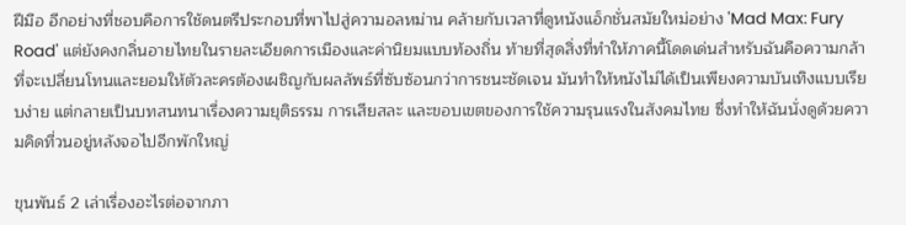ฝีมือ อีกอย่างที่ชอบคือการใช้ดนตรีประกอบที่พาไปสู่ความอลหม่าน คล้ายกับเวลาที่ดูหนังแอ็กชั่นสมัยใหม่อย่าง 'Mad Max: Fury Road' แต่ยังคงกลิ่นอายไทยในรายละเอียดการเมืองและค่านิยมแบบท้องถิ่น ท้ายที่สุดสิ่งที่ทำให้ภาคนี้โดดเด่นสำหรับฉันคือความกล้าที่จะเปลี่ยนโทนและยอมให้ตัวละครต้องเผชิญกับผลลัพธ์ที่ซับซ้อนกว่าการชนะชัดเจน มันทำให้หนังไม่ได้เป็นเพียงความบันเทิงแบบเรียบง่าย แต่กลายเป็นบทสนทนาเรื่องความยุติธรรม การเสียสละ และขอบเขตของการใช้ความรุนแรงในสังคมไทย ซึ่งทำให้ฉันนั่งดูด้วยความคิดที่วนอยู่หลังจอไปอีกพักใหญ่

ขุนพันธ์ 2 เล่าเรื่องอะไรต่อจากภา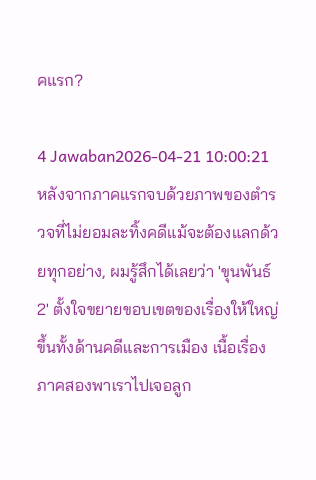คแรก?

4 Jawaban2026-04-21 10:00:21
หลังจากภาคแรกจบด้วยภาพของตำรวจที่ไม่ยอมละทิ้งคดีแม้จะต้องแลกด้วยทุกอย่าง, ผมรู้สึกได้เลยว่า 'ขุนพันธ์ 2' ตั้งใจขยายขอบเขตของเรื่องให้ใหญ่ขึ้นทั้งด้านคดีและการเมือง เนื้อเรื่องภาคสองพาเราไปเจอลูก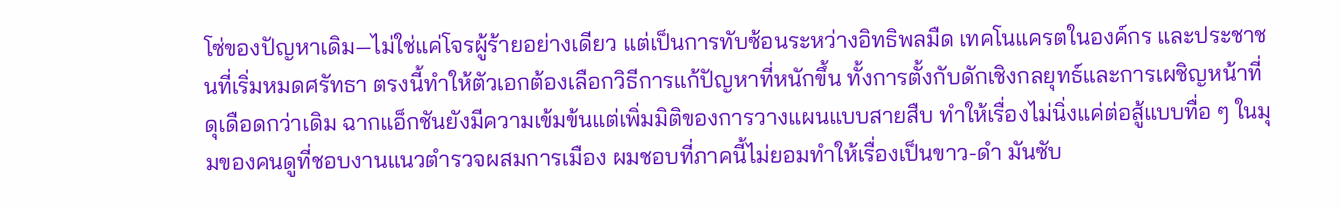โซ่ของปัญหาเดิม—ไม่ใช่แค่โจรผู้ร้ายอย่างเดียว แต่เป็นการทับซ้อนระหว่างอิทธิพลมืด เทคโนแครตในองค์กร และประชาชนที่เริ่มหมดศรัทธา ตรงนี้ทำให้ตัวเอกต้องเลือกวิธีการแก้ปัญหาที่หนักขึ้น ทั้งการตั้งกับดักเชิงกลยุทธ์และการเผชิญหน้าที่ดุเดือดกว่าเดิม ฉากแอ็กชันยังมีความเข้มข้นแต่เพิ่มมิติของการวางแผนแบบสายสืบ ทำให้เรื่องไม่นิ่งแค่ต่อสู้แบบทื่อ ๆ ในมุมของคนดูที่ชอบงานแนวตำรวจผสมการเมือง ผมชอบที่ภาคนี้ไม่ยอมทำให้เรื่องเป็นขาว-ดำ มันซับ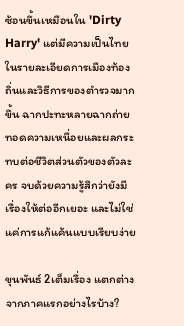ซ้อนขึ้นเหมือนใน 'Dirty Harry' แต่มีความเป็นไทยในรายละเอียดการเมืองท้องถิ่นและวิธีการของตำรวจมากขึ้น ฉากปะทะหลายฉากถ่ายทอดความเหนื่อยและผลกระทบต่อชีวิตส่วนตัวของตัวละคร จบด้วยความรู้สึกว่ายังมีเรื่องให้ต่ออีกเยอะ และไม่ใช่แค่การแก้แค้นแบบเรียบง่าย

ขุนพันธ์ 2เต็มเรื่อง แตกต่างจากภาคแรกอย่างไรบ้าง?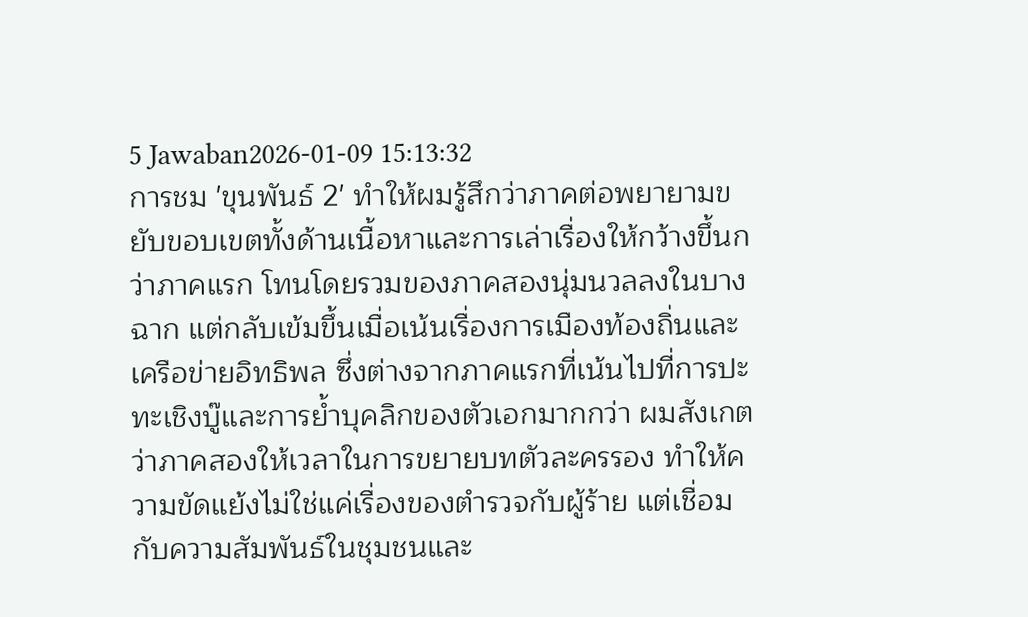5 Jawaban2026-01-09 15:13:32
การชม 'ขุนพันธ์ 2' ทำให้ผมรู้สึกว่าภาคต่อพยายามขยับขอบเขตทั้งด้านเนื้อหาและการเล่าเรื่องให้กว้างขึ้นกว่าภาคแรก โทนโดยรวมของภาคสองนุ่มนวลลงในบางฉาก แต่กลับเข้มขึ้นเมื่อเน้นเรื่องการเมืองท้องถิ่นและเครือข่ายอิทธิพล ซึ่งต่างจากภาคแรกที่เน้นไปที่การปะทะเชิงบู๊และการย้ำบุคลิกของตัวเอกมากกว่า ผมสังเกตว่าภาคสองให้เวลาในการขยายบทตัวละครรอง ทำให้ความขัดแย้งไม่ใช่แค่เรื่องของตำรวจกับผู้ร้าย แต่เชื่อมกับความสัมพันธ์ในชุมชนและ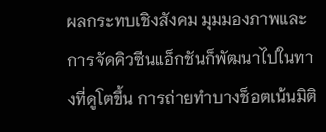ผลกระทบเชิงสังคม มุมมองภาพและการจัดคิวซีนแอ็กชันก็พัฒนาไปในทางที่ดูโตขึ้น การถ่ายทำบางช็อตเน้นมิติ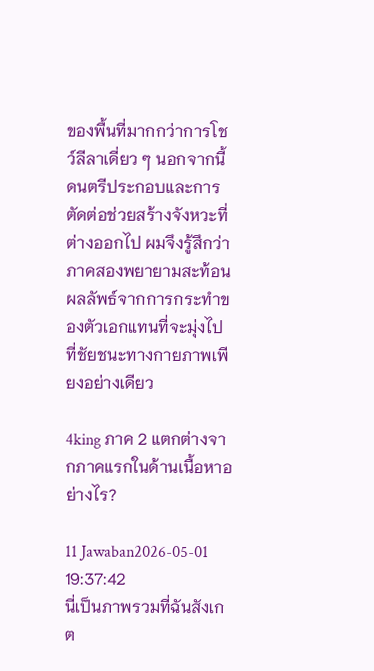ของพื้นที่มากกว่าการโชว์ลีลาเดี่ยว ๆ นอกจากนี้ดนตรีประกอบและการตัดต่อช่วยสร้างจังหวะที่ต่างออกไป ผมจึงรู้สึกว่าภาคสองพยายามสะท้อนผลลัพธ์จากการกระทำของตัวเอกแทนที่จะมุ่งไปที่ชัยชนะทางกายภาพเพียงอย่างเดียว

4king ภาค 2 แตกต่างจากภาคแรกในด้านเนื้อหาอย่างไร?

11 Jawaban2026-05-01 19:37:42
นี่เป็นภาพรวมที่ฉันสังเกต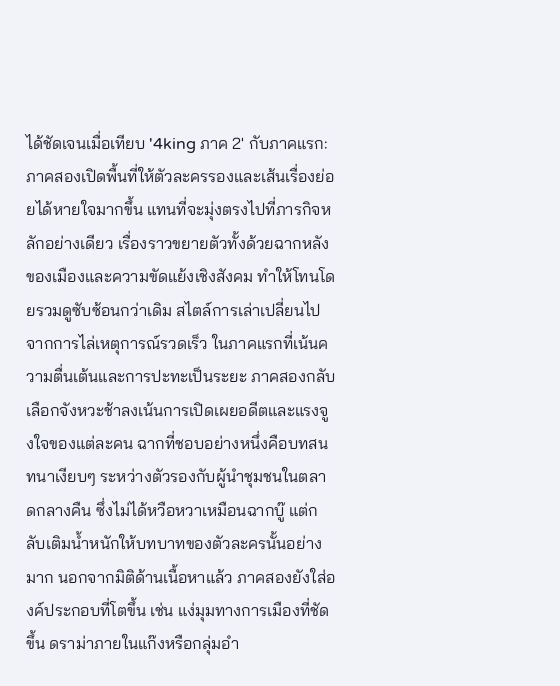ได้ชัดเจนเมื่อเทียบ '4king ภาค 2' กับภาคแรก: ภาคสองเปิดพื้นที่ให้ตัวละครรองและเส้นเรื่องย่อยได้หายใจมากขึ้น แทนที่จะมุ่งตรงไปที่ภารกิจหลักอย่างเดียว เรื่องราวขยายตัวทั้งด้วยฉากหลังของเมืองและความขัดแย้งเชิงสังคม ทำให้โทนโดยรวมดูซับซ้อนกว่าเดิม สไตล์การเล่าเปลี่ยนไปจากการไล่เหตุการณ์รวดเร็ว ในภาคแรกที่เน้นความตื่นเต้นและการปะทะเป็นระยะ ภาคสองกลับเลือกจังหวะช้าลงเน้นการเปิดเผยอดีตและแรงจูงใจของแต่ละคน ฉากที่ชอบอย่างหนึ่งคือบทสนทนาเงียบๆ ระหว่างตัวรองกับผู้นำชุมชนในตลาดกลางคืน ซึ่งไม่ได้หวือหวาเหมือนฉากบู๊ แต่กลับเติมน้ำหนักให้บทบาทของตัวละครนั้นอย่างมาก นอกจากมิติด้านเนื้อหาแล้ว ภาคสองยังใส่องค์ประกอบที่โตขึ้น เช่น แง่มุมทางการเมืองที่ชัดขึ้น ดราม่าภายในแก๊งหรือกลุ่มอำ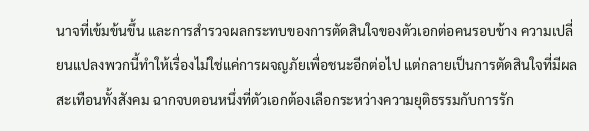นาจที่เข้มข้นขึ้น และการสำรวจผลกระทบของการตัดสินใจของตัวเอกต่อคนรอบข้าง ความเปลี่ยนแปลงพวกนี้ทำให้เรื่องไม่ใช่แค่การผจญภัยเพื่อชนะอีกต่อไป แต่กลายเป็นการตัดสินใจที่มีผลสะเทือนทั้งสังคม ฉากจบตอนหนึ่งที่ตัวเอกต้องเลือกระหว่างความยุติธรรมกับการรัก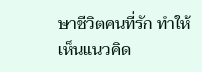ษาชีวิตคนที่รัก ทำให้เห็นแนวคิด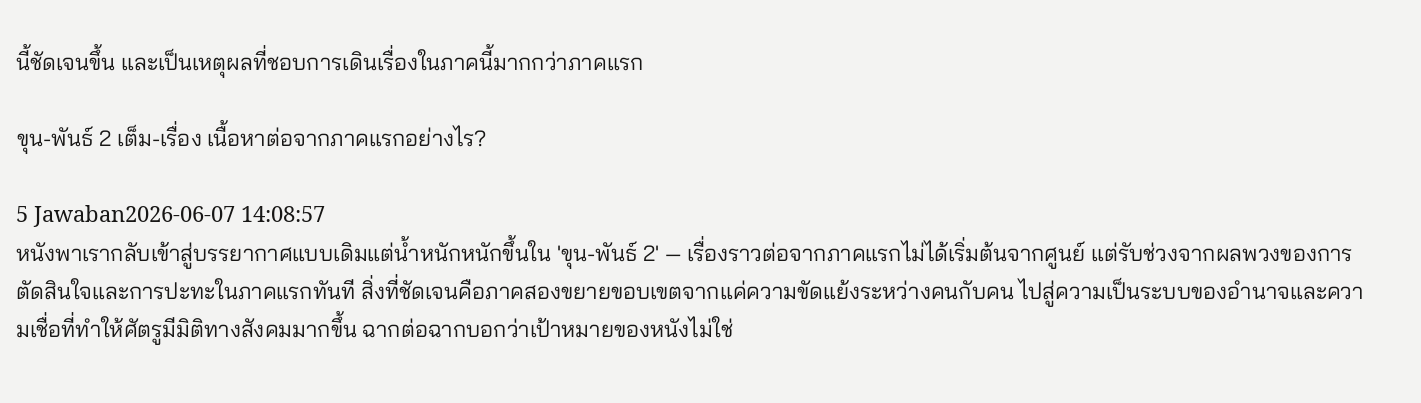นี้ชัดเจนขึ้น และเป็นเหตุผลที่ชอบการเดินเรื่องในภาคนี้มากกว่าภาคแรก

ขุน-พันธ์ 2 เต็ม-เรื่อง เนื้อหาต่อจากภาคแรกอย่างไร?

5 Jawaban2026-06-07 14:08:57
หนังพาเรากลับเข้าสู่บรรยากาศแบบเดิมแต่น้ำหนักหนักขึ้นใน 'ขุน-พันธ์ 2' — เรื่องราวต่อจากภาคแรกไม่ได้เริ่มต้นจากศูนย์ แต่รับช่วงจากผลพวงของการตัดสินใจและการปะทะในภาคแรกทันที สิ่งที่ชัดเจนคือภาคสองขยายขอบเขตจากแค่ความขัดแย้งระหว่างคนกับคน ไปสู่ความเป็นระบบของอำนาจและความเชื่อที่ทำให้ศัตรูมีมิติทางสังคมมากขึ้น ฉากต่อฉากบอกว่าเป้าหมายของหนังไม่ใช่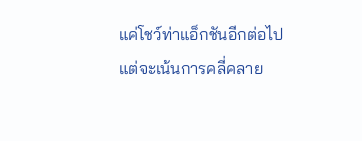แค่โชว์ท่าแอ็กชันอีกต่อไป แต่จะเน้นการคลี่คลาย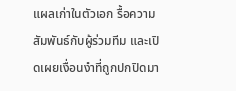แผลเก่าในตัวเอก รื้อความสัมพันธ์กับผู้ร่วมทีม และเปิดเผยเงื่อนงำที่ถูกปกปิดมา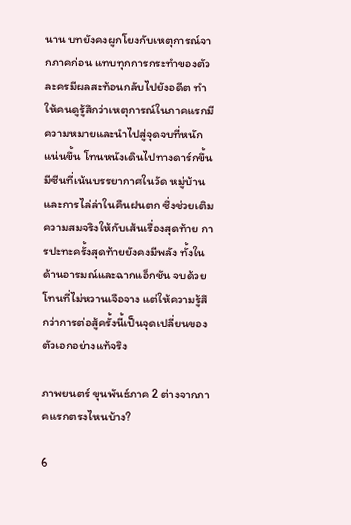นาน บทยังคงผูกโยงกับเหตุการณ์จากภาคก่อน แทบทุกการกระทำของตัวละครมีผลสะท้อนกลับไปยังอดีต ทำให้คนดูรู้สึกว่าเหตุการณ์ในภาคแรกมีความหมายและนำไปสู่จุดจบที่หนักแน่นขึ้น โทนหนังเดินไปทางดาร์กขึ้น มีซีนที่เน้นบรรยากาศในวัด หมู่บ้าน และการไล่ล่าในคืนฝนตก ซึ่งช่วยเติมความสมจริงให้กับเส้นเรื่องสุดท้าย การปะทะครั้งสุดท้ายยังคงมีพลัง ทั้งในด้านอารมณ์และฉากแอ็กชัน จบด้วยโทนที่ไม่หวานเจือจาง แต่ให้ความรู้สึกว่าการต่อสู้ครั้งนี้เป็นจุดเปลี่ยนของตัวเอกอย่างแท้จริง

ภาพยนตร์ ขุนพันธ์ภาค 2 ต่างจากภาคแรกตรงไหนบ้าง?

6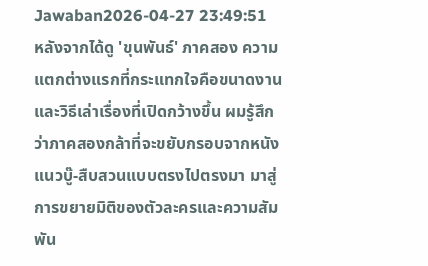Jawaban2026-04-27 23:49:51
หลังจากได้ดู 'ขุนพันธ์' ภาคสอง ความแตกต่างแรกที่กระแทกใจคือขนาดงานและวิธีเล่าเรื่องที่เปิดกว้างขึ้น ผมรู้สึกว่าภาคสองกล้าที่จะขยับกรอบจากหนังแนวบู๊-สืบสวนแบบตรงไปตรงมา มาสู่การขยายมิติของตัวละครและความสัมพัน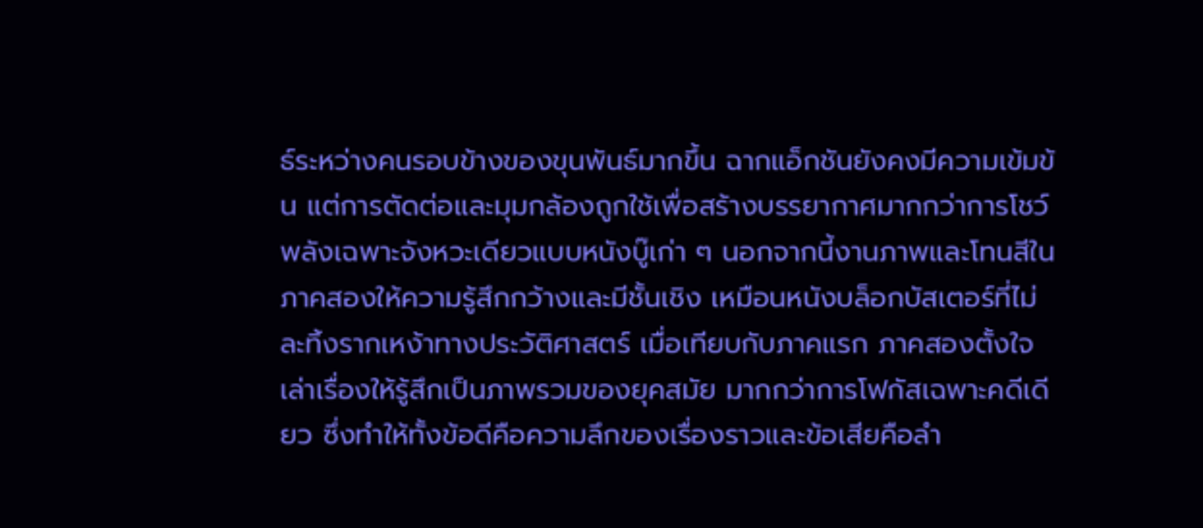ธ์ระหว่างคนรอบข้างของขุนพันธ์มากขึ้น ฉากแอ็กชันยังคงมีความเข้มข้น แต่การตัดต่อและมุมกล้องถูกใช้เพื่อสร้างบรรยากาศมากกว่าการโชว์พลังเฉพาะจังหวะเดียวแบบหนังบู๊เก่า ๆ นอกจากนี้งานภาพและโทนสีในภาคสองให้ความรู้สึกกว้างและมีชั้นเชิง เหมือนหนังบล็อกบัสเตอร์ที่ไม่ละทิ้งรากเหง้าทางประวัติศาสตร์ เมื่อเทียบกับภาคแรก ภาคสองตั้งใจเล่าเรื่องให้รู้สึกเป็นภาพรวมของยุคสมัย มากกว่าการโฟกัสเฉพาะคดีเดียว ซึ่งทำให้ทั้งข้อดีคือความลึกของเรื่องราวและข้อเสียคือลำ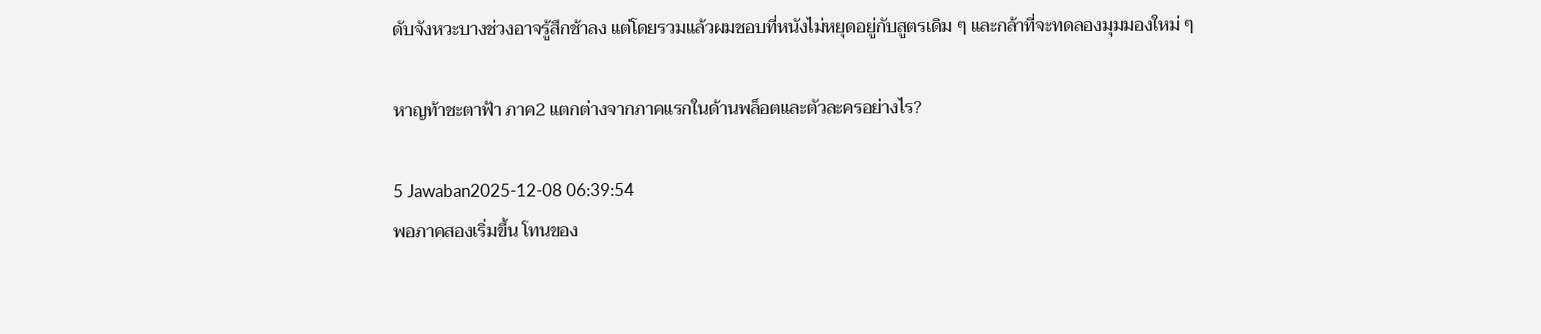ดับจังหวะบางช่วงอาจรู้สึกช้าลง แต่โดยรวมแล้วผมชอบที่หนังไม่หยุดอยู่กับสูตรเดิม ๆ และกล้าที่จะทดลองมุมมองใหม่ ๆ

หาญท้าชะตาฟ้า ภาค2 แตกต่างจากภาคแรกในด้านพล็อตและตัวละครอย่างไร?

5 Jawaban2025-12-08 06:39:54
พอภาคสองเริ่มขึ้น โทนของ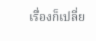เรื่องก็เปลี่ย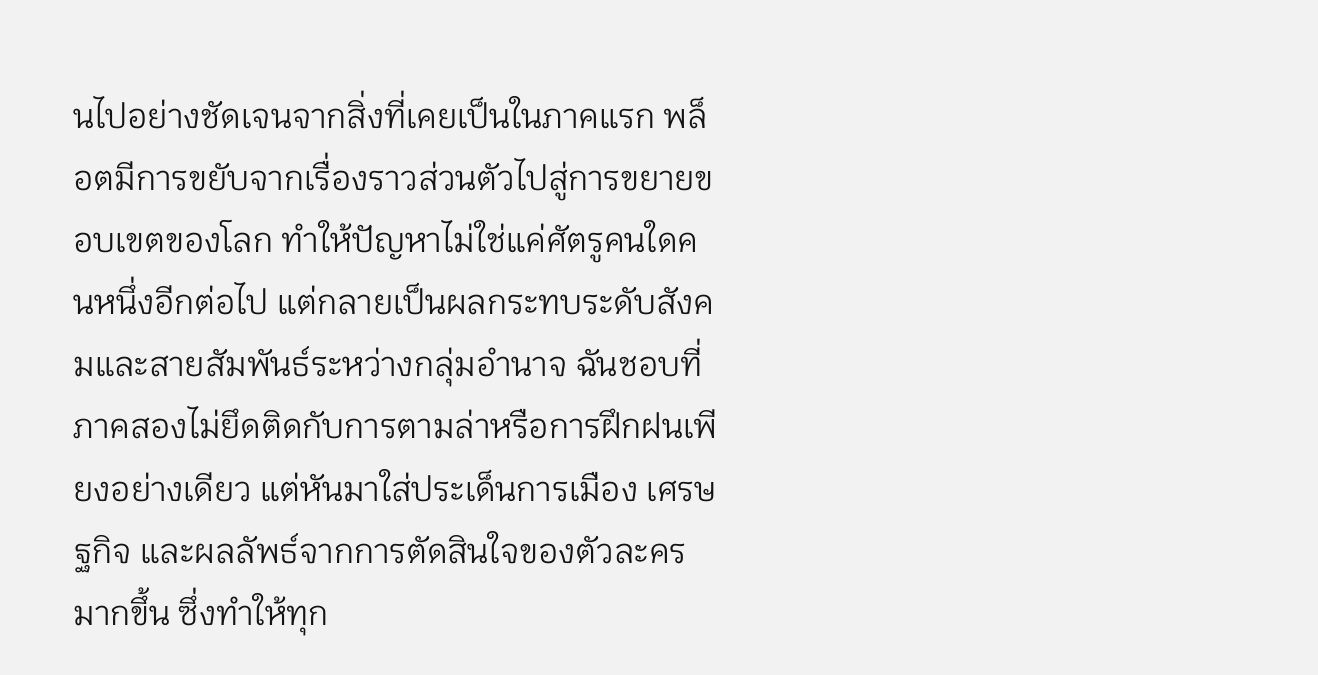นไปอย่างชัดเจนจากสิ่งที่เคยเป็นในภาคแรก พล็อตมีการขยับจากเรื่องราวส่วนตัวไปสู่การขยายขอบเขตของโลก ทำให้ปัญหาไม่ใช่แค่ศัตรูคนใดคนหนึ่งอีกต่อไป แต่กลายเป็นผลกระทบระดับสังคมและสายสัมพันธ์ระหว่างกลุ่มอำนาจ ฉันชอบที่ภาคสองไม่ยึดติดกับการตามล่าหรือการฝึกฝนเพียงอย่างเดียว แต่หันมาใส่ประเด็นการเมือง เศรษฐกิจ และผลลัพธ์จากการตัดสินใจของตัวละครมากขึ้น ซึ่งทำให้ทุก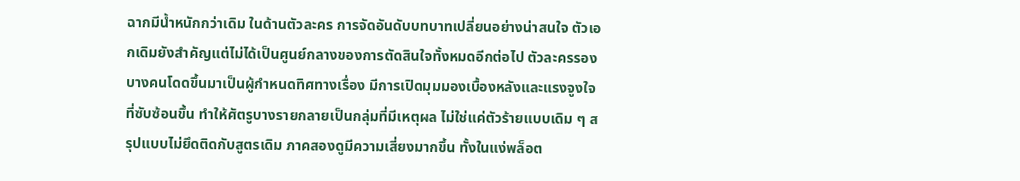ฉากมีน้ำหนักกว่าเดิม ในด้านตัวละคร การจัดอันดับบทบาทเปลี่ยนอย่างน่าสนใจ ตัวเอกเดิมยังสำคัญแต่ไม่ได้เป็นศูนย์กลางของการตัดสินใจทั้งหมดอีกต่อไป ตัวละครรองบางคนโดดขึ้นมาเป็นผู้กำหนดทิศทางเรื่อง มีการเปิดมุมมองเบื้องหลังและแรงจูงใจที่ซับซ้อนขึ้น ทำให้ศัตรูบางรายกลายเป็นกลุ่มที่มีเหตุผล ไม่ใช่แค่ตัวร้ายแบบเดิม ๆ สรุปแบบไม่ยึดติดกับสูตรเดิม ภาคสองดูมีความเสี่ยงมากขึ้น ทั้งในแง่พล็อต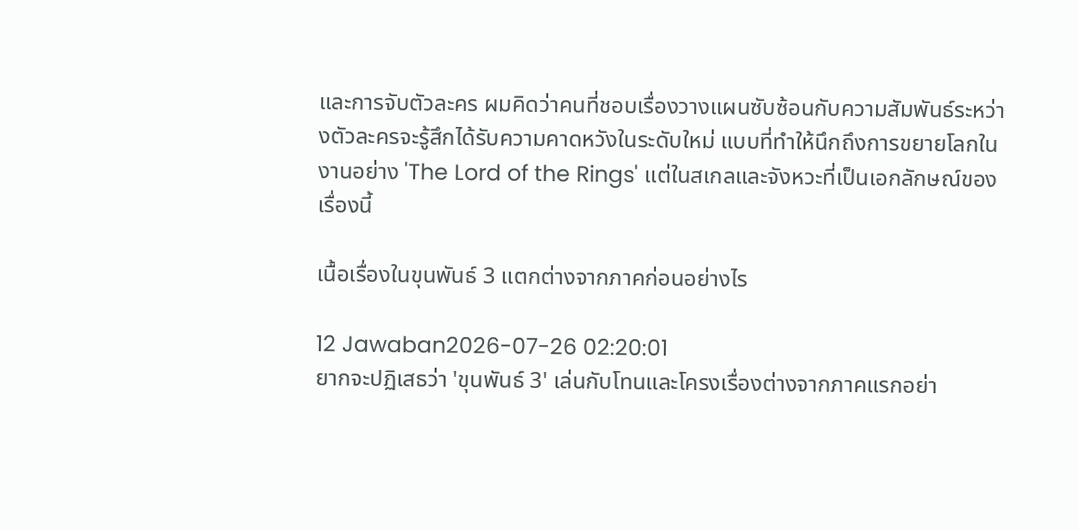และการจับตัวละคร ผมคิดว่าคนที่ชอบเรื่องวางแผนซับซ้อนกับความสัมพันธ์ระหว่างตัวละครจะรู้สึกได้รับความคาดหวังในระดับใหม่ แบบที่ทำให้นึกถึงการขยายโลกในงานอย่าง 'The Lord of the Rings' แต่ในสเกลและจังหวะที่เป็นเอกลักษณ์ของเรื่องนี้

เนื้อเรื่องในขุนพันธ์ 3 แตกต่างจากภาคก่อนอย่างไร

12 Jawaban2026-07-26 02:20:01
ยากจะปฏิเสธว่า 'ขุนพันธ์ 3' เล่นกับโทนและโครงเรื่องต่างจากภาคแรกอย่า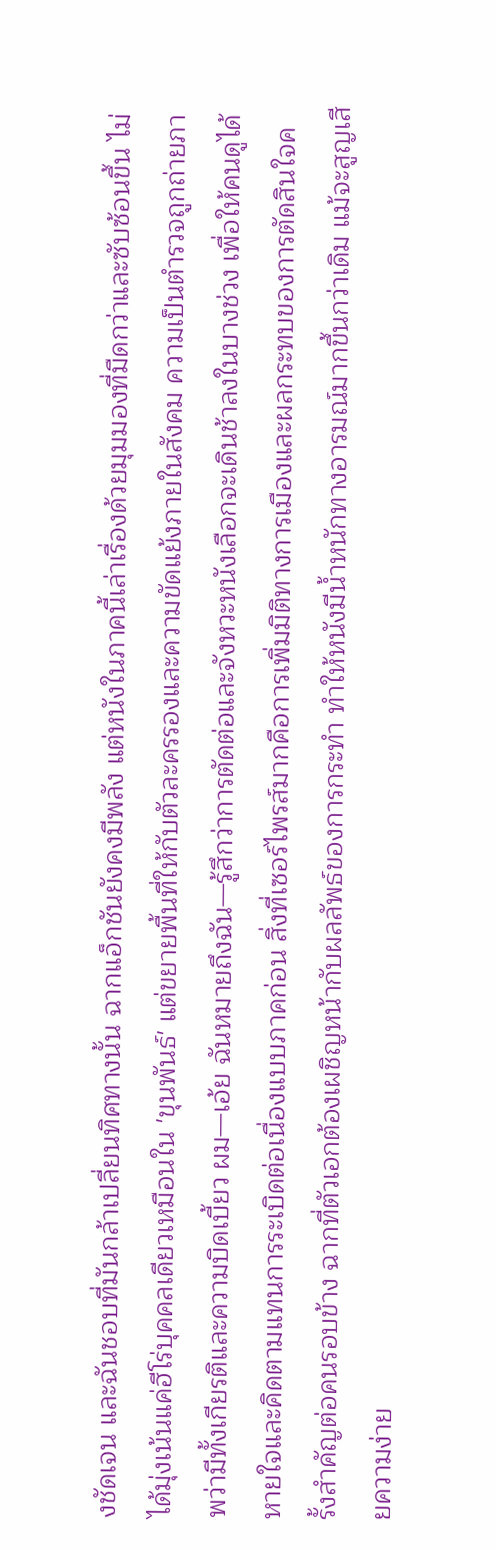งชัดเจน และฉันชอบที่มันกล้าเปลี่ยนทิศทางนั้น ฉากแอ็กชันยังคงมีพลัง แต่หนังในภาคนี้เล่าเรื่องด้วยมุมมองที่มืดกว่าและซับซ้อนขึ้น ไม่ได้มุ่งเน้นแค่ฮีโร่บุคคลเดียวเหมือนใน 'ขุนพันธ์' แต่ขยายพื้นที่ให้กับตัวละครรองและความขัดแย้งภายในสังคม ความเป็นตำรวจถูกถ่ายภาพว่ามีทั้งเกียรติและความบิดเบี้ยว ผม—เอ้ย ฉันหมายถึงฉัน—รู้สึกว่าการตัดต่อและจังหวะหนังเลือกจะเดินช้าลงในบางช่วง เพื่อให้คนดูได้หายใจและคิดตามแทนการระเบิดต่อเนื่องแบบภาคก่อน สิ่งที่เซอร์ไพรส์มากคือการเพิ่มมิติทางการเมืองและผลกระทบของการตัดสินใจครั้งสำคัญต่อคนรอบข้าง ฉากที่ตัวเอกต้องเผชิญหน้ากับผลลัพธ์ของการกระทำ ทำให้หนังมีน้ำหนักทางอารมณ์มากขึ้นกว่าเดิม แม้จะสูญเสียความง่าย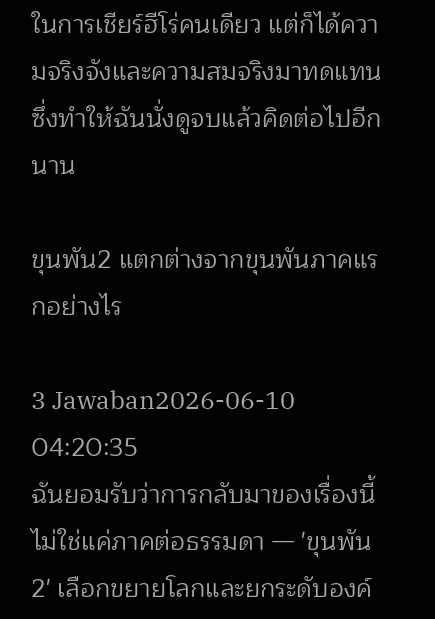ในการเชียร์ฮีโร่คนเดียว แต่ก็ได้ความจริงจังและความสมจริงมาทดแทน ซึ่งทำให้ฉันนั่งดูจบแล้วคิดต่อไปอีกนาน

ขุนพัน2 แตกต่างจากขุนพันภาคแรกอย่างไร

3 Jawaban2026-06-10 04:20:35
ฉันยอมรับว่าการกลับมาของเรื่องนี้ไม่ใช่แค่ภาคต่อธรรมดา — 'ขุนพัน2' เลือกขยายโลกและยกระดับองค์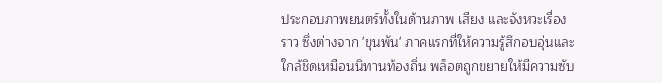ประกอบภาพยนตร์ทั้งในด้านภาพ เสียง และจังหวะเรื่องราว ซึ่งต่างจาก 'ขุนพัน' ภาคแรกที่ให้ความรู้สึกอบอุ่นและใกล้ชิดเหมือนนิทานท้องถิ่น พล็อตถูกขยายให้มีความซับ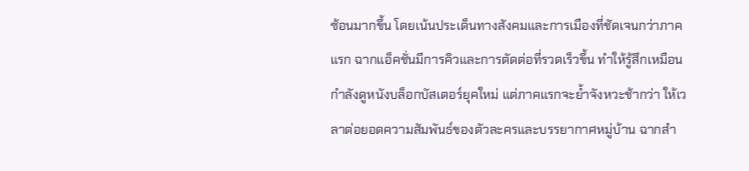ซ้อนมากขึ้น โดยเน้นประเด็นทางสังคมและการเมืองที่ชัดเจนกว่าภาคแรก ฉากแอ็คชั่นมีการคิวและการตัดต่อที่รวดเร็วขึ้น ทำให้รู้สึกเหมือนกำลังดูหนังบล็อกบัสเตอร์ยุคใหม่ แต่ภาคแรกจะย้ำจังหวะช้ากว่า ให้เวลาต่อยอดความสัมพันธ์ของตัวละครและบรรยากาศหมู่บ้าน ฉากสำ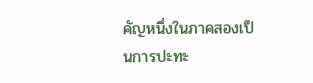คัญหนึ่งในภาคสองเป็นการปะทะ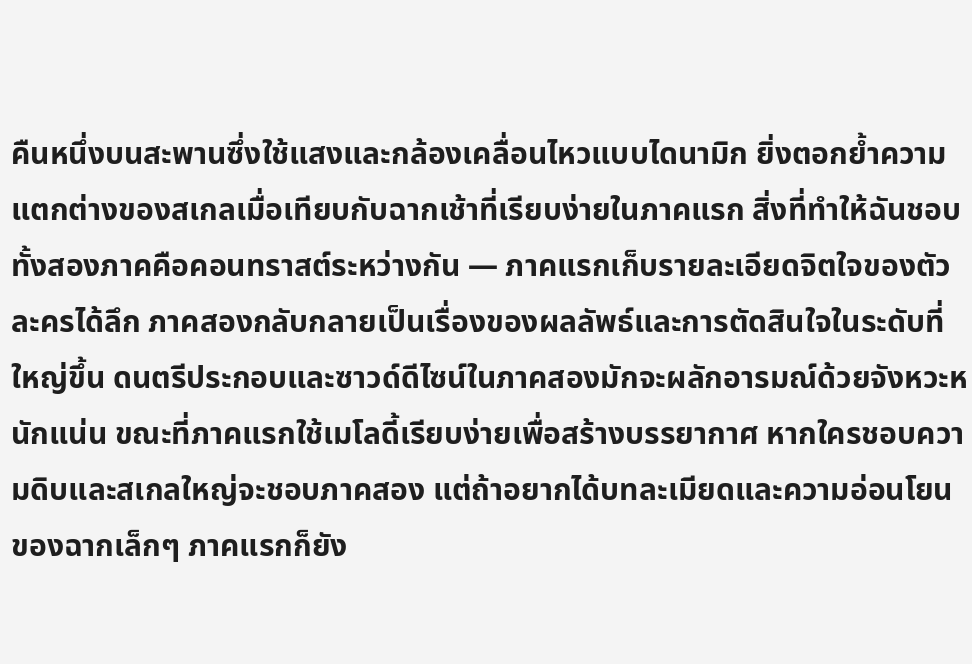คืนหนึ่งบนสะพานซึ่งใช้แสงและกล้องเคลื่อนไหวแบบไดนามิก ยิ่งตอกย้ำความแตกต่างของสเกลเมื่อเทียบกับฉากเช้าที่เรียบง่ายในภาคแรก สิ่งที่ทำให้ฉันชอบทั้งสองภาคคือคอนทราสต์ระหว่างกัน — ภาคแรกเก็บรายละเอียดจิตใจของตัวละครได้ลึก ภาคสองกลับกลายเป็นเรื่องของผลลัพธ์และการตัดสินใจในระดับที่ใหญ่ขึ้น ดนตรีประกอบและซาวด์ดีไซน์ในภาคสองมักจะผลักอารมณ์ด้วยจังหวะหนักแน่น ขณะที่ภาคแรกใช้เมโลดี้เรียบง่ายเพื่อสร้างบรรยากาศ หากใครชอบความดิบและสเกลใหญ่จะชอบภาคสอง แต่ถ้าอยากได้บทละเมียดและความอ่อนโยนของฉากเล็กๆ ภาคแรกก็ยัง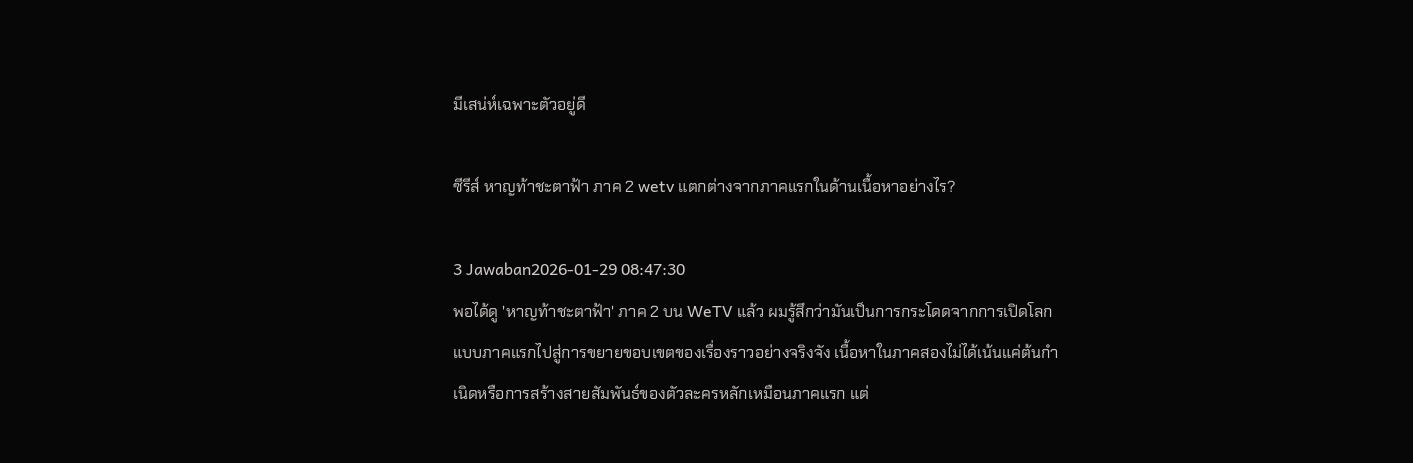มีเสน่ห์เฉพาะตัวอยู่ดี

ซีรีส์ หาญท้าชะตาฟ้า ภาค 2 wetv แตกต่างจากภาคแรกในด้านเนื้อหาอย่างไร?

3 Jawaban2026-01-29 08:47:30
พอได้ดู 'หาญท้าชะตาฟ้า' ภาค 2 บน WeTV แล้ว ผมรู้สึกว่ามันเป็นการกระโดดจากการเปิดโลกแบบภาคแรกไปสู่การขยายขอบเขตของเรื่องราวอย่างจริงจัง เนื้อหาในภาคสองไม่ได้เน้นแค่ต้นกำเนิดหรือการสร้างสายสัมพันธ์ของตัวละครหลักเหมือนภาคแรก แต่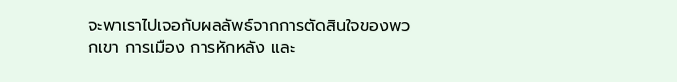จะพาเราไปเจอกับผลลัพธ์จากการตัดสินใจของพวกเขา การเมือง การหักหลัง และ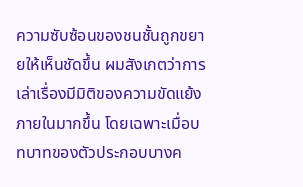ความซับซ้อนของชนชั้นถูกขยายให้เห็นชัดขึ้น ผมสังเกตว่าการเล่าเรื่องมีมิติของความขัดแย้งภายในมากขึ้น โดยเฉพาะเมื่อบทบาทของตัวประกอบบางค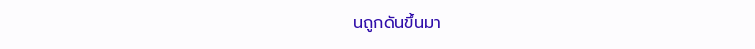นถูกดันขึ้นมา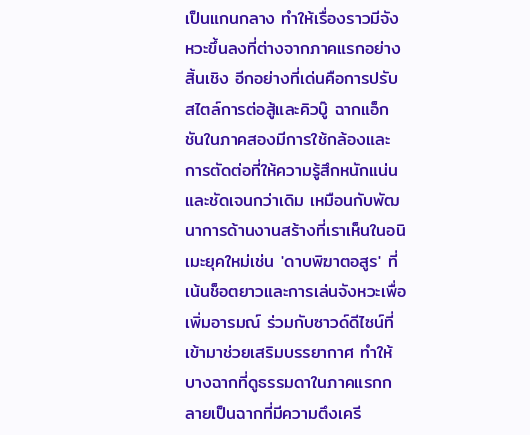เป็นแกนกลาง ทำให้เรื่องราวมีจังหวะขึ้นลงที่ต่างจากภาคแรกอย่างสิ้นเชิง อีกอย่างที่เด่นคือการปรับสไตล์การต่อสู้และคิวบู๊ ฉากแอ็กชันในภาคสองมีการใช้กล้องและการตัดต่อที่ให้ความรู้สึกหนักแน่นและชัดเจนกว่าเดิม เหมือนกับพัฒนาการด้านงานสร้างที่เราเห็นในอนิเมะยุคใหม่เช่น 'ดาบพิฆาตอสูร' ที่เน้นช็อตยาวและการเล่นจังหวะเพื่อเพิ่มอารมณ์ ร่วมกับซาวด์ดีไซน์ที่เข้ามาช่วยเสริมบรรยากาศ ทำให้บางฉากที่ดูธรรมดาในภาคแรกกลายเป็นฉากที่มีความตึงเครี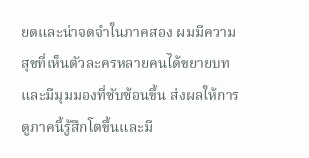ยดและน่าจดจำในภาคสอง ผมมีความสุขที่เห็นตัวละครหลายคนได้ขยายบทและมีมุมมองที่ซับซ้อนขึ้น ส่งผลให้การดูภาคนี้รู้สึกโตขึ้นและมี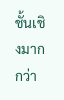ชั้นเชิงมากกว่า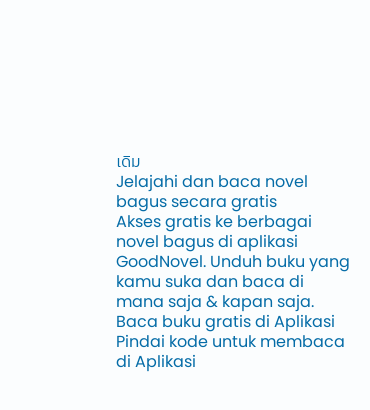เดิม
Jelajahi dan baca novel bagus secara gratis
Akses gratis ke berbagai novel bagus di aplikasi GoodNovel. Unduh buku yang kamu suka dan baca di mana saja & kapan saja.
Baca buku gratis di Aplikasi
Pindai kode untuk membaca di Aplikasi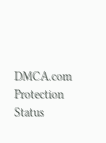DMCA.com Protection Status